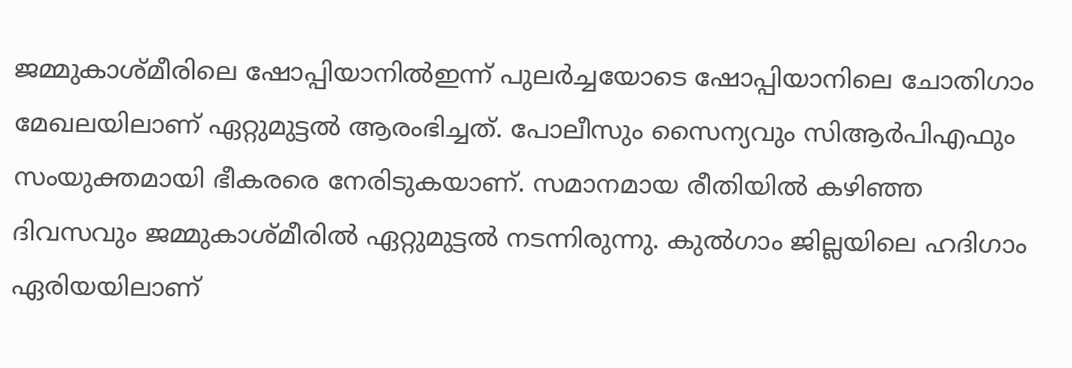ജമ്മുകാശ്മീരിലെ ഷോപ്പിയാനിൽഇന്ന് പുലർച്ചയോടെ ഷോപ്പിയാനിലെ ചോതിഗാം മേഖലയിലാണ് ഏറ്റുമുട്ടൽ ആരംഭിച്ചത്. പോലീസും സൈന്യവും സിആർപിഎഫും സംയുക്തമായി ഭീകരരെ നേരിടുകയാണ്. സമാനമായ രീതിയിൽ കഴിഞ്ഞ ദിവസവും ജമ്മുകാശ്മീരിൽ ഏറ്റുമുട്ടൽ നടന്നിരുന്നു. കുൽഗാം ജില്ലയിലെ ഹദിഗാം ഏരിയയിലാണ്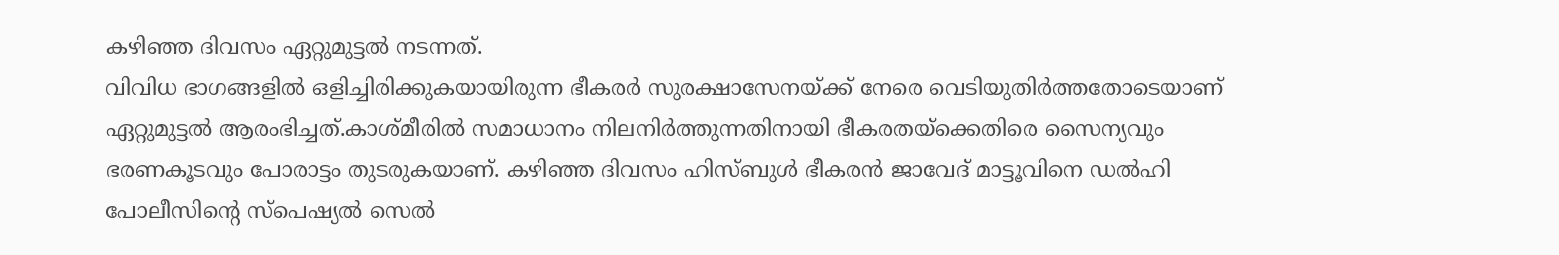കഴിഞ്ഞ ദിവസം ഏറ്റുമുട്ടൽ നടന്നത്.
വിവിധ ഭാഗങ്ങളിൽ ഒളിച്ചിരിക്കുകയായിരുന്ന ഭീകരർ സുരക്ഷാസേനയ്ക്ക് നേരെ വെടിയുതിർത്തതോടെയാണ് ഏറ്റുമുട്ടൽ ആരംഭിച്ചത്.കാശ്മീരിൽ സമാധാനം നിലനിർത്തുന്നതിനായി ഭീകരതയ്ക്കെതിരെ സൈന്യവും ഭരണകൂടവും പോരാട്ടം തുടരുകയാണ്. കഴിഞ്ഞ ദിവസം ഹിസ്ബുൾ ഭീകരൻ ജാവേദ് മാട്ടൂവിനെ ഡൽഹി പോലീസിന്റെ സ്പെഷ്യൽ സെൽ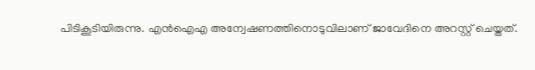പിടികൂടിയിരുന്നു. എൻഐഎ അന്വേഷണത്തിനൊടുവിലാണ് ജാവേദിനെ അറസ്റ്റ് ചെയ്തത്.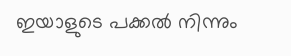ഇയാളുടെ പക്കൽ നിന്നും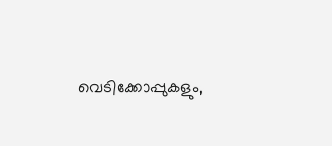വെടിക്കോപ്പുകളും,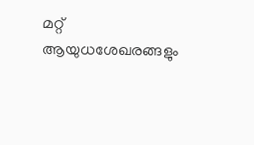മറ്റ് ആയുധശേഖരങ്ങളും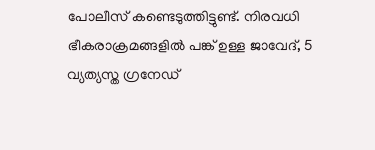പോലീസ് കണ്ടെടുത്തിട്ടുണ്ട്. നിരവധി ഭീകരാക്രമങ്ങളിൽ പങ്ക് ഉള്ള ജാവേദ്, 5 വ്യത്യസ്ത ഗ്രനേഡ്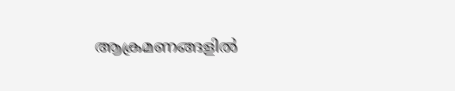ആക്രമണങ്ങളിൽ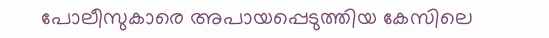പോലീസുകാരെ അപായപ്പെടുത്തിയ കേസിലെ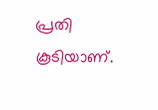പ്രതി കൂടിയാണ്.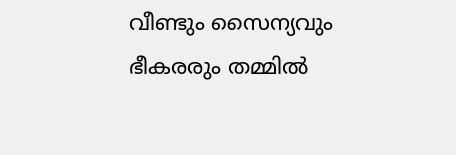വീണ്ടും സൈന്യവും ഭീകരരും തമ്മിൽ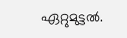ഏറ്റുമുട്ടൽ.